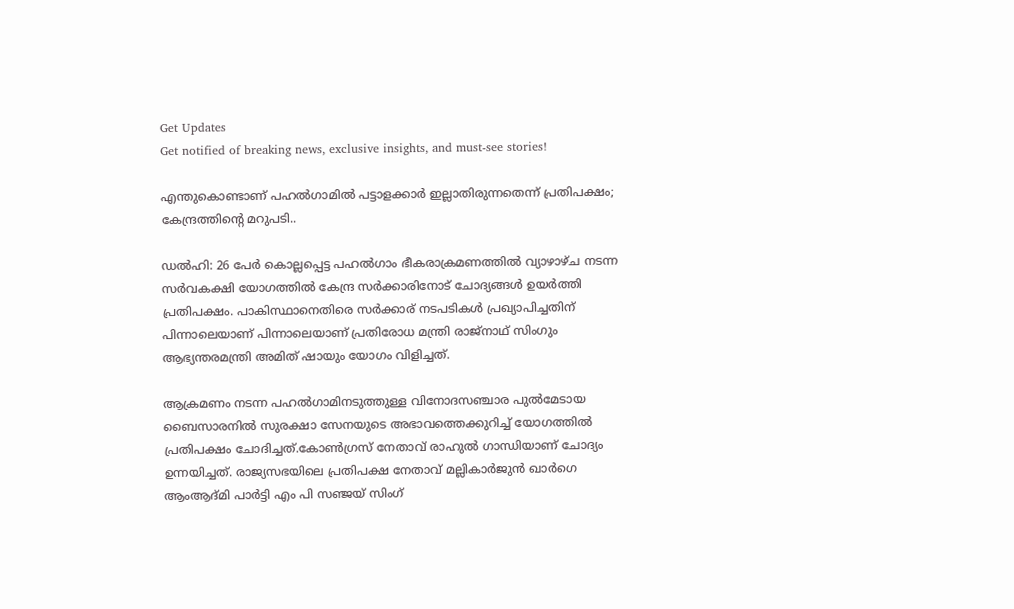Get Updates
Get notified of breaking news, exclusive insights, and must-see stories!

എന്തുകൊണ്ടാണ് പഹൽഗാമിൽ പട്ടാളക്കാർ ഇല്ലാതിരുന്നതെന്ന് പ്രതിപക്ഷം; കേന്ദ്രത്തിന്റെ മറുപടി..

ഡൽഹി: 26 പേർ കൊല്ലപ്പെട്ട പഹൽഗാം ഭീകരാക്രമണത്തിൽ വ്യാഴാഴ്ച നടന്ന സർവകക്ഷി യോഗത്തിൽ കേന്ദ്ര സർക്കാരിനോട് ചോദ്യങ്ങൾ ഉയർത്തി പ്രതിപക്ഷം. പാകിസ്ഥാനെതിരെ സർക്കാര്‌ നടപടികൾ പ്രഖ്യാപിച്ചതിന് പിന്നാലെയാണ് പിന്നാലെയാണ് പ്രതിരോധ മന്ത്രി രാജ്നാഥ് സിംഗും ആഭ്യന്തരമന്ത്രി അമിത് ഷായും യോഗം വിളിച്ചത്.

ആക്രമണം നടന്ന പഹൽഗാമിനടുത്തുള്ള വിനോദസഞ്ചാര പുൽമേടായ ബൈസാരനിൽ സുരക്ഷാ സേനയുടെ അഭാവത്തെക്കുറിച്ച് യോഗത്തിൽ പ്രതിപക്ഷം ചോദിച്ചത്.കോൺഗ്രസ് നേതാവ് രാഹുൽ ഗാന്ധിയാണ് ചോദ്യം ഉന്നയിച്ചത്. രാജ്യസഭയിലെ പ്രതിപക്ഷ നേതാവ് മല്ലികാർജുൻ ഖാർഗെ ആംആദ്മി പാർട്ടി എം പി സ‍ഞ്ജയ് സിംഗ്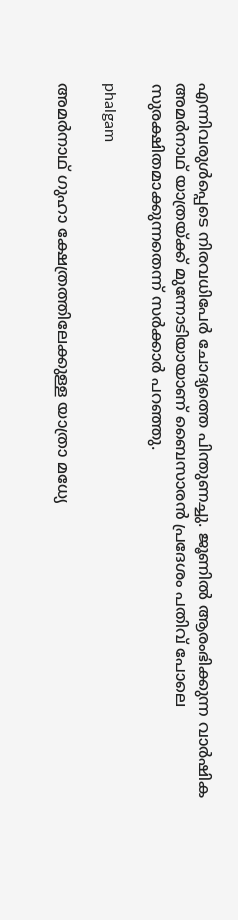എന്നിവരുൾപ്പെടെ നിരവധിപേർ ചോദ്യത്തെ പിന്തുണച്ചു. ജൂണിൽ ആരംഭിക്കുന്ന വാർഷിക അമർ‌നാഥ് യാത്രയ്ക്ക് മുന്നോടിയായാണ് ബൈസാരൻ പ്രദേശം പതിവ് പോലെ സുരക്ഷിതമാക്കുന്നതെന്ന് സർക്കാർ പറഞ്ഞു.

phalgam

അമർനാഥ് ഗുഹാ ക്ഷേത്രത്തിലേക്കുള്ള യാത്രാ മധ്യേ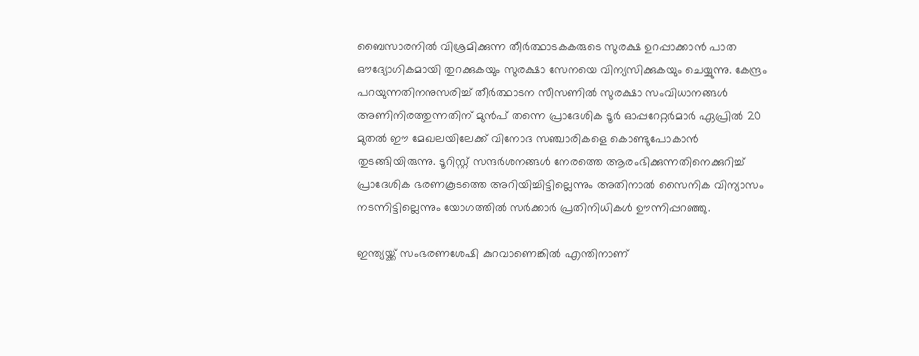ബൈസാരനിൽ വിശ്രമിക്കുന്ന തീർത്ഥാടകകരുടെ സുരക്ഷ ഉറപ്പാക്കാൻ പാത ഔദ്യോഗികമായി തുറക്കുകയും സുരക്ഷാ സേനയെ വിന്യസിക്കുകയും ചെയ്യുന്നു. കേന്ദ്രം പറയുന്നതിനനുസരിച്ച് തീർത്ഥാടന സീസണിൽ സുരക്ഷാ സംവിധാനങ്ങൾ അണിനിരത്തുന്നതിന് മുൻപ് തന്നെ പ്രാദേശിക ടൂർ ഓപ്പറേറ്റർമാർ ഏപ്രിൽ 20 മുതൽ ഈ മേഖലയിലേക്ക് വിനോദ സ‍ഞ്ചാരികളെ കൊണ്ടുപോകാൻ തുടങ്ങിയിരുന്നു. ടൂറിസ്റ്റ് സന്ദർശനങ്ങൾ നേരത്തെ ആരംഭിക്കുന്നതിനെക്കുറിച്ച് പ്രാദേശിക ഭരണകൂടത്തെ അറിയിച്ചിട്ടില്ലെന്നും അതിനാൽ സൈനിക വിന്യാസം നടന്നിട്ടില്ലെന്നും യോഗത്തിൽ സർക്കാർ പ്രതിനിധികൾ ഊന്നിപ്പറഞ്ഞു.

ഇന്ത്യയ്ക്ക് സംഭരണശേഷി കുറവാണെങ്കിൽ എന്തിനാണ്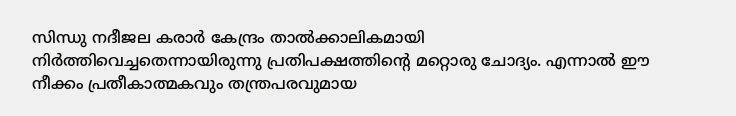സിന്ധു നദീജല കരാർ കേന്ദ്രം താൽക്കാലികമായി നിർത്തിവെച്ചതെന്നായിരുന്നു പ്രതിപക്ഷത്തിന്റെ മറ്റൊരു ചോദ്യം. എന്നാൽ ഈ നീക്കം പ്രതീകാത്മകവും തന്ത്രപരവുമായ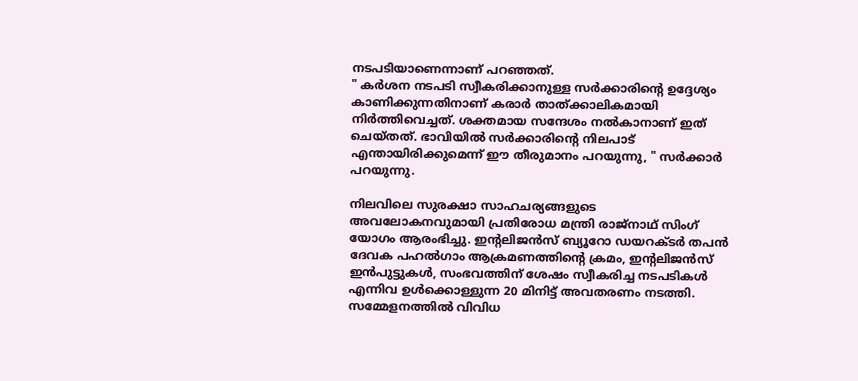നടപടിയാണെന്നാണ് പറഞ്ഞത്.
" കർശന നടപടി സ്വീകരിക്കാനുള്ള സർക്കാരിന്റെ ഉദ്ദേശ്യം കാണിക്കുന്നതിനാണ് കരാർ താത്ക്കാലികമായി നിർത്തിവെച്ചത്. ശക്തമായ സന്ദേശം നൽകാനാണ് ഇത് ചെയ്തത്. ഭാവിയിൽ സർക്കാരിന്റെ നിലപാട് എന്തായിരിക്കുമെന്ന് ഈ തീരുമാനം പറയുന്നു, " സർക്കാർ പറയുന്നു.

നിലവിലെ സുരക്ഷാ സാഹചര്യങ്ങളുടെ അവലോകനവുമായി പ്രതിരോധ മന്ത്രി രാജ്നാഥ് സിംഗ് യോഗം ആരംഭിച്ചു. ഇന്റലിജൻസ് ബ്യൂറോ ഡയറക്ടർ‌ തപൻ ദേവക പഹൽഗാം ആക്രമണത്തിന്റെ ക്രമം, ഇന്റലിജൻസ് ഇൻപുട്ടുകൾ, സംഭവത്തിന് ശേഷം സ്വീകരിച്ച നടപടികൾ എന്നിവ ഉൾക്കൊള്ളുന്ന 20 മിനിട്ട് അവതരണം നടത്തി. സമ്മേളനത്തിൽ വിവിധ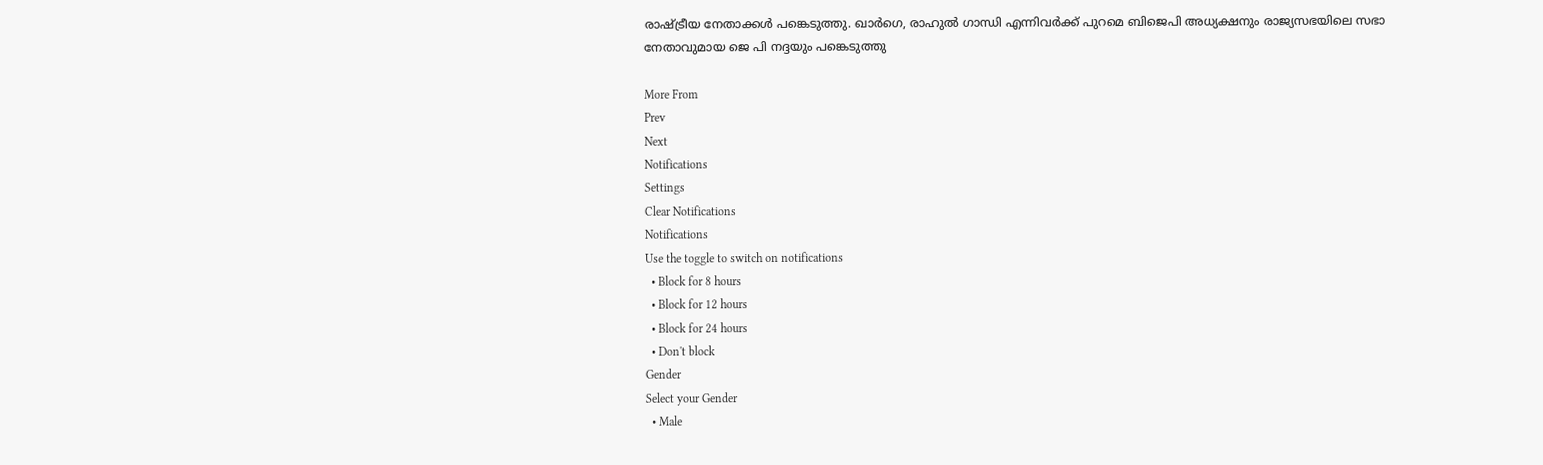രാഷ്ട്രീയ നേതാക്കൾ പങ്കെടുത്തു. ഖാർഗെ, രാഹുൽ ഗാന്ധി എന്നിവർക്ക് പുറമെ ബിജെപി അധ്യക്ഷനും രാജ്യസഭയിലെ സഭാ നേതാവുമായ ജെ പി നദ്ദയും പങ്കെടുത്തു

More From
Prev
Next
Notifications
Settings
Clear Notifications
Notifications
Use the toggle to switch on notifications
  • Block for 8 hours
  • Block for 12 hours
  • Block for 24 hours
  • Don't block
Gender
Select your Gender
  • Male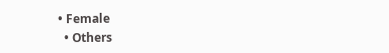• Female
  • Others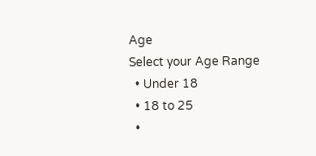Age
Select your Age Range
  • Under 18
  • 18 to 25
  •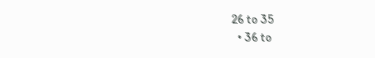26 to 35
  • 36 to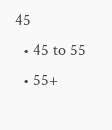45
  • 45 to 55
  • 55+